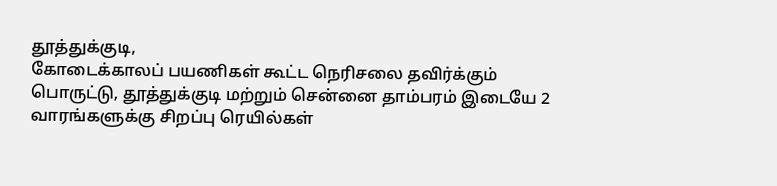தூத்துக்குடி,
கோடைக்காலப் பயணிகள் கூட்ட நெரிசலை தவிர்க்கும் பொருட்டு, தூத்துக்குடி மற்றும் சென்னை தாம்பரம் இடையே 2 வாரங்களுக்கு சிறப்பு ரெயில்கள்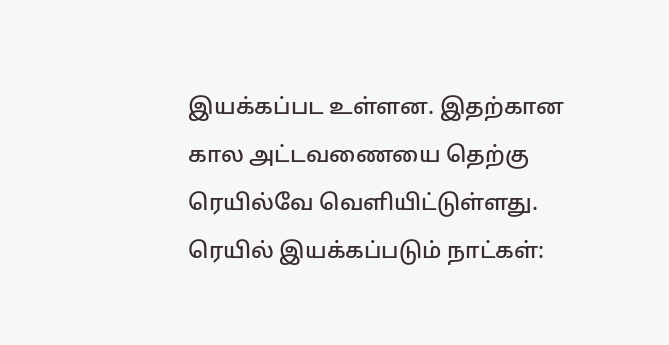இயக்கப்பட உள்ளன. இதற்கான கால அட்டவணையை தெற்கு ரெயில்வே வெளியிட்டுள்ளது.
ரெயில் இயக்கப்படும் நாட்கள்: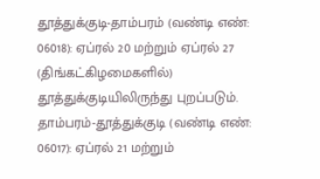தூத்துக்குடி-தாம்பரம் (வண்டி எண்: 06018): ஏப்ரல் 20 மற்றும் ஏப்ரல் 27 (திங்கட்கிழமைகளில்) தூத்துக்குடியிலிருந்து புறப்படும்.
தாம்பரம்-தூத்துக்குடி (வண்டி எண்: 06017): ஏப்ரல் 21 மற்றும்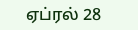ஏப்ரல் 28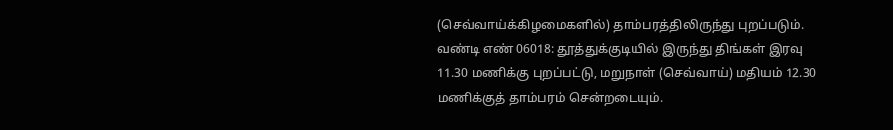(செவ்வாய்க்கிழமைகளில்) தாம்பரத்திலிருந்து புறப்படும்.
வண்டி எண் 06018: தூத்துக்குடியில் இருந்து திங்கள் இரவு 11.30 மணிக்கு புறப்பட்டு, மறுநாள் (செவ்வாய்) மதியம் 12.30 மணிக்குத் தாம்பரம் சென்றடையும்.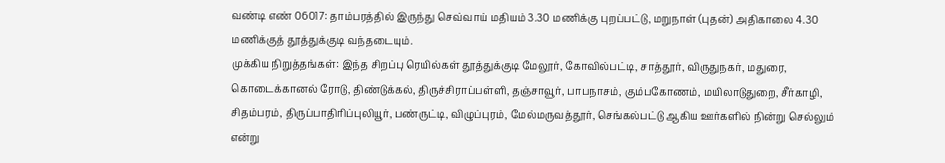வண்டி எண் 06017: தாம்பரத்தில் இருந்து செவ்வாய் மதியம் 3.30 மணிக்கு புறப்பட்டு, மறுநாள் (புதன்) அதிகாலை 4.30 மணிக்குத் தூத்துக்குடி வந்தடையும்.
முக்கிய நிறுத்தங்கள்: இந்த சிறப்பு ரெயில்கள் தூத்துக்குடி மேலூர், கோவில்பட்டி, சாத்தூர், விருதுநகர், மதுரை, கொடைக்கானல் ரோடு, திண்டுக்கல், திருச்சிராப்பள்ளி, தஞ்சாவூர், பாபநாசம், கும்பகோணம், மயிலாடுதுறை, சீர்காழி, சிதம்பரம், திருப்பாதிரிப்புலியூர், பண்ருட்டி, விழுப்புரம், மேல்மருவத்தூர், செங்கல்பட்டு ஆகிய ஊர்களில் நின்று செல்லும் என்று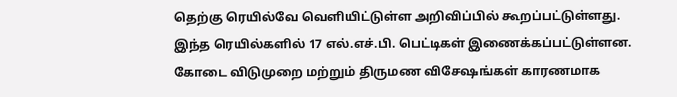தெற்கு ரெயில்வே வெளியிட்டுள்ள அறிவிப்பில் கூறப்பட்டுள்ளது.
இந்த ரெயில்களில் 17 எல்.எச்.பி. பெட்டிகள் இணைக்கப்பட்டுள்ளன. கோடை விடுமுறை மற்றும் திருமண விசேஷங்கள் காரணமாக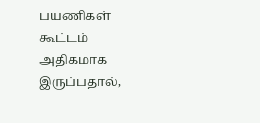பயணிகள் கூட்டம் அதிகமாக இருப்பதால்,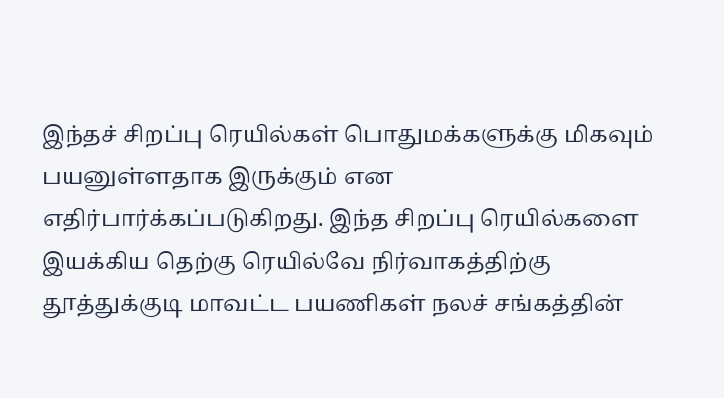இந்தச் சிறப்பு ரெயில்கள் பொதுமக்களுக்கு மிகவும் பயனுள்ளதாக இருக்கும் என எதிர்பார்க்கப்படுகிறது. இந்த சிறப்பு ரெயில்களை இயக்கிய தெற்கு ரெயில்வே நிர்வாகத்திற்கு தூத்துக்குடி மாவட்ட பயணிகள் நலச் சங்கத்தின்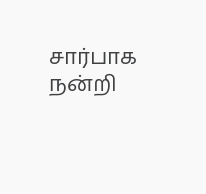சார்பாக நன்றி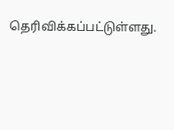தெரிவிக்கப்பட்டுள்ளது.